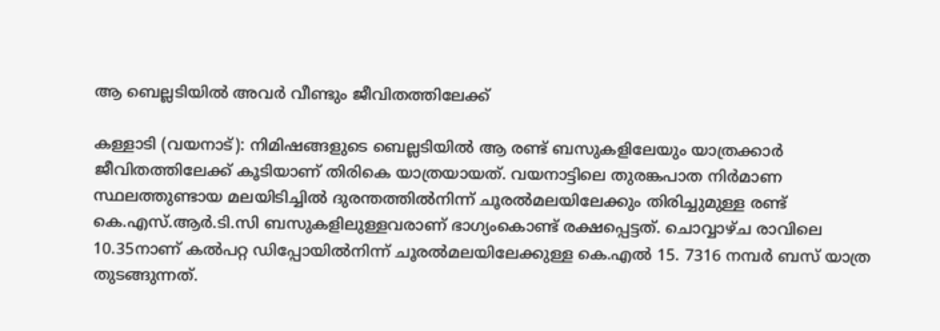ആ ബെല്ലടിയിൽ അവർ വീണ്ടും ജീവിതത്തിലേക്ക്

കള്ളാടി (വയനാട്): നിമിഷങ്ങളുടെ ബെല്ലടിയിൽ ആ രണ്ട് ബസുകളിലേയും യാത്രക്കാർ ജീവിതത്തിലേക്ക് കൂടിയാണ് തിരികെ യാത്രയായത്. വയനാട്ടിലെ തുരങ്കപാത നിർമാണ സ്ഥലത്തുണ്ടായ മലയിടിച്ചിൽ ദുരന്തത്തിൽനിന്ന് ചൂരൽമലയിലേക്കും തിരിച്ചുമുള്ള രണ്ട് കെ.എസ്.ആർ.ടി.സി ബസുകളിലുള്ളവരാണ് ഭാഗ്യംകൊണ്ട് രക്ഷപ്പെട്ടത്. ചൊവ്വാഴ്ച രാവിലെ 10.35നാണ് കൽപറ്റ ഡിപ്പോയിൽനിന്ന് ചൂരൽമലയിലേക്കുള്ള കെ.എൽ 15. 7316 നമ്പർ ബസ് യാത്ര തുടങ്ങുന്നത്.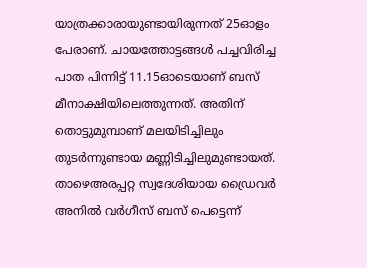യാത്രക്കാരായുണ്ടായിരുന്നത് 25ഓളം പേരാണ്. ചായത്തോട്ടങ്ങൾ പച്ചവിരിച്ച പാത പിന്നിട്ട് 11.15ഓടെയാണ് ബസ് മീനാക്ഷിയിലെത്തുന്നത്. അതിന് തൊട്ടുമുമ്പാണ് മലയിടിച്ചിലും തുടർന്നുണ്ടായ മണ്ണിടിച്ചിലുമുണ്ടായത്. താഴെഅരപ്പറ്റ സ്വദേശിയായ ഡ്രൈവർ അനിൽ വർഗീസ് ബസ് പെട്ടെന്ന്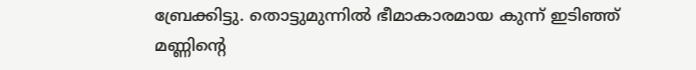ബ്രേക്കിട്ടു. തൊട്ടുമുന്നിൽ ഭീമാകാരമായ കുന്ന് ഇടിഞ്ഞ് മണ്ണിന്റെ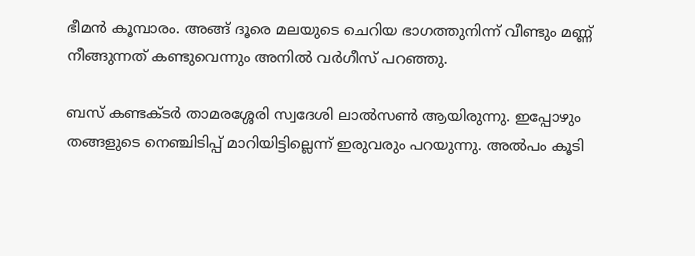ഭീമൻ കൂമ്പാരം. അങ്ങ് ദൂരെ മലയുടെ ചെറിയ ഭാഗത്തുനിന്ന് വീണ്ടും മണ്ണ് നീങ്ങുന്നത് കണ്ടുവെന്നും അനിൽ വർഗീസ് പറഞ്ഞു.

ബസ് കണ്ടക്ടർ താമരശ്ശേരി സ്വദേശി ലാൽസൺ ആയിരുന്നു. ഇപ്പോഴും തങ്ങളുടെ നെഞ്ചിടിപ്പ് മാറിയിട്ടില്ലെന്ന് ഇരുവരും പറയുന്നു. അൽപം കൂടി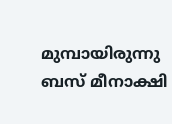മുമ്പായിരുന്നു ബസ് മീനാക്ഷി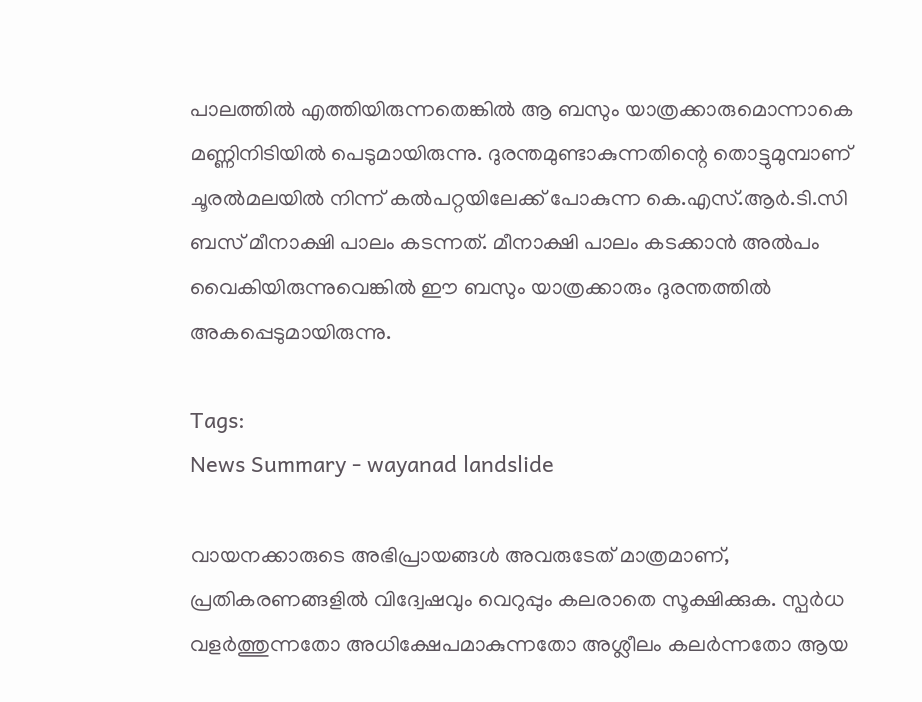പാലത്തിൽ എത്തിയിരുന്നതെങ്കിൽ ആ ബസും യാത്രക്കാരുമൊന്നാകെ മണ്ണിനിടിയിൽ പെടുമായിരുന്നു. ദുരന്തമുണ്ടാകുന്നതിന്റെ തൊട്ടുമുമ്പാണ് ചൂരൽമലയിൽ നിന്ന് കൽപറ്റയിലേക്ക് പോകുന്ന കെ.എസ്.ആർ.ടി.സി ബസ് മീനാക്ഷി പാലം കടന്നത്. മീനാക്ഷി പാലം കടക്കാൻ അൽപം വൈകിയിരുന്നുവെങ്കിൽ ഈ ബസും യാത്രക്കാരും ദുരന്തത്തിൽ അകപ്പെടുമായിരുന്നു.

Tags:
News Summary - wayanad landslide

വായനക്കാരുടെ അഭിപ്രായങ്ങള്‍ അവരുടേത് മാത്രമാണ്, പ്രതികരണങ്ങളിൽ വിദ്വേഷവും വെറുപ്പും കലരാതെ സൂക്ഷിക്കുക. സ്പർധ വളർത്തുന്നതോ അധിക്ഷേപമാകുന്നതോ അശ്ലീലം കലർന്നതോ ആയ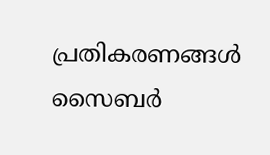പ്രതികരണങ്ങൾ സൈബർ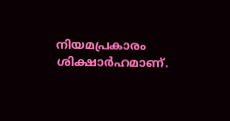നിയമപ്രകാരം ശിക്ഷാർഹമാണ്.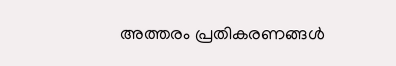അത്തരം പ്രതികരണങ്ങൾ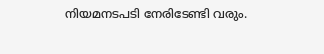നിയമനടപടി നേരിടേണ്ടി വരും.